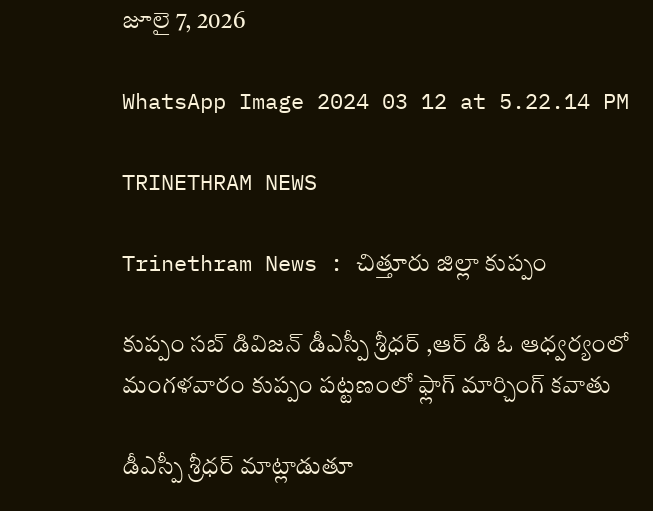జూలై 7, 2026

WhatsApp Image 2024 03 12 at 5.22.14 PM

TRINETHRAM NEWS

Trinethram News : చిత్తూరు జిల్లా కుప్పం

కుప్పం సబ్ డివిజన్ డీఎస్పీ శ్రీధర్ ,ఆర్ డి ఓ ఆధ్వర్యంలో మంగళవారం కుప్పం పట్టణంలో ఫ్లాగ్ మార్చింగ్ కవాతు

డీఎస్పీ శ్రీధర్ మాట్లాడుతూ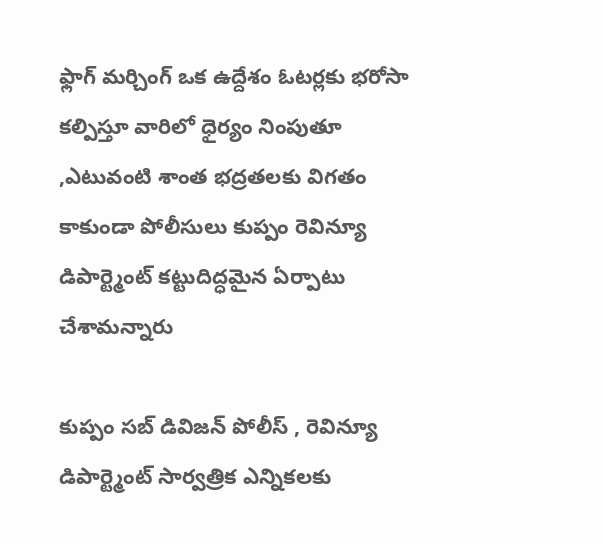ఫ్లాగ్ మర్చింగ్ ఒక ఉద్దేశం ఓటర్లకు భరోసా కల్పిస్తూ వారిలో ధైర్యం నింపుతూ ,ఎటువంటి శాంత భద్రతలకు విగతం కాకుండా పోలీసులు కుప్పం రెవిన్యూ డిపార్ట్మెంట్ కట్టుదిద్ధమైన ఏర్పాటు చేశామన్నారు

కుప్పం సబ్ డివిజన్ పోలీస్ , రెవిన్యూ డిపార్ట్మెంట్ సార్వత్రిక ఎన్నికలకు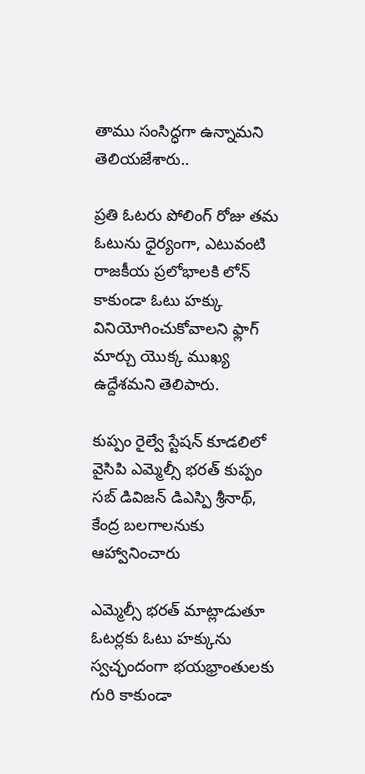తాము సంసిద్ధగా ఉన్నామని తెలియజేశారు..

ప్రతి ఓటరు పోలింగ్ రోజు తమ ఓటును ధైర్యంగా, ఎటువంటి రాజకీయ ప్రలోభాలకి లోన్ కాకుండా ఓటు హక్కు వినియోగించుకోవాలని ఫ్లాగ్ మార్చు యొక్క ముఖ్య ఉద్దేశమని తెలిపారు.

కుప్పం రైల్వే స్టేషన్ కూడలిలో
వైసిపి ఎమ్మెల్సీ భరత్ కుప్పం సబ్ డివిజన్ డిఎస్పి శ్రీనాథ్, కేంద్ర బలగాలనుకు ఆహ్వానించారు

ఎమ్మెల్సీ భరత్ మాట్లాడుతూ ఓటర్లకు ఓటు హక్కును స్వచ్ఛందంగా భయభ్రాంతులకు గురి కాకుండా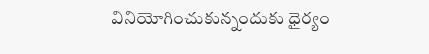వినియోగించుకున్నందుకు ధైర్యం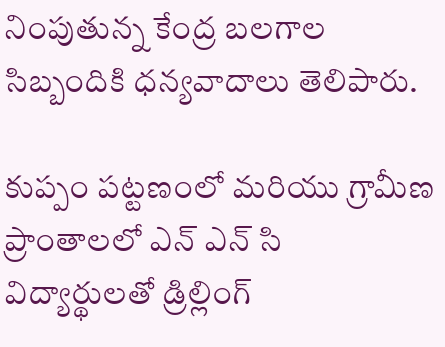నింపుతున్న కేంద్ర బలగాల సిబ్బందికి ధన్యవాదాలు తెలిపారు.

కుప్పం పట్టణంలో మరియు గ్రామీణ ప్రాంతాలలో ఎన్ ఎన్ సి విద్యార్థులతో డ్రిల్లింగ్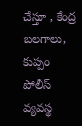చేస్తూ , కేంద్ర బలగాలు, కుప్పం పోలీస్ వ్యవస్థ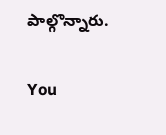పాల్గొన్నారు.

You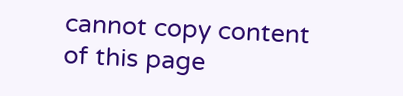cannot copy content of this page